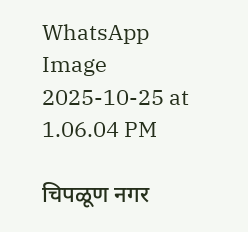WhatsApp Image 2025-10-25 at 1.06.04 PM

चिपळूण नगर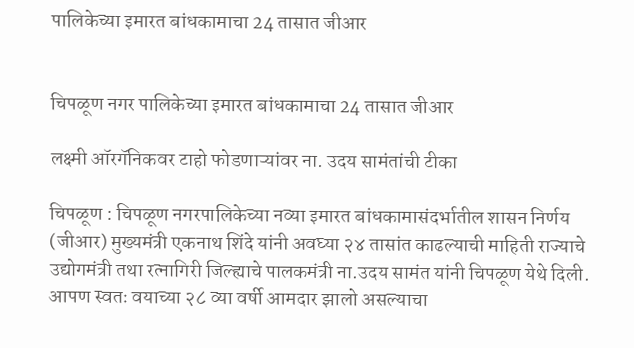पालिकेच्या इमारत बांधकामाचा 24 तासात जीआर


चिपळूण नगर पालिकेच्या इमारत बांधकामाचा 24 तासात जीआर

लक्ष्मी ऑरगॅनिकवर टाहो फोडणाऱ्यांवर ना. उदय सामंतांची टीका

चिपळूण : चिपळूण नगरपालिकेच्या नव्या इमारत बांधकामासंदर्भातील शासन निर्णय (जीआर) मुख्यमंत्री एकनाथ शिंदे यांनी अवघ्या २४ तासांत काढल्याची माहिती राज्याचे उद्योगमंत्री तथा रत्नागिरी जिल्ह्याचे पालकमंत्री ना.उदय सामंत यांनी चिपळूण येथे दिली. आपण स्वतः वयाच्या २८ व्या वर्षी आमदार झालो असल्याचा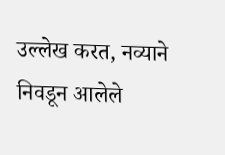उल्लेख करत, नव्याने निवडून आलेले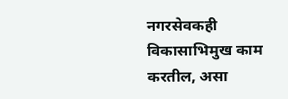नगरसेवकही विकासाभिमुख काम करतील, असा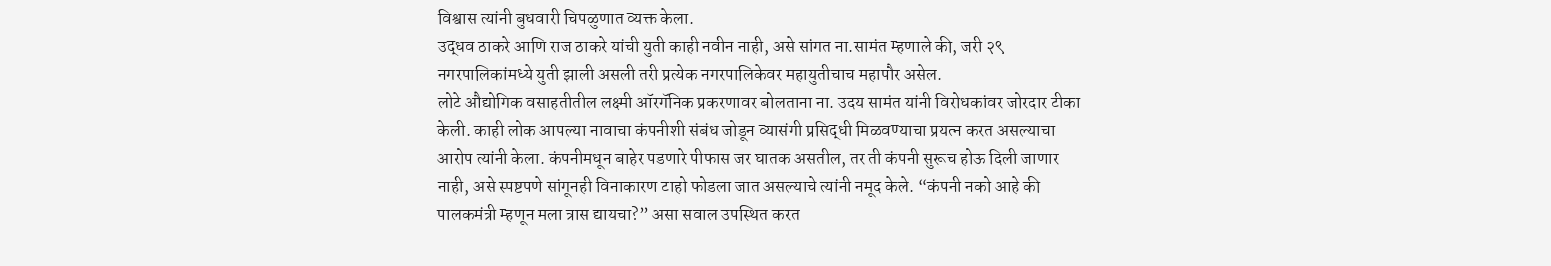विश्वास त्यांनी बुधवारी चिपळुणात व्यक्त केला.
उद्धव ठाकरे आणि राज ठाकरे यांची युती काही नवीन नाही, असे सांगत ना.सामंत म्हणाले की, जरी २९ नगरपालिकांमध्ये युती झाली असली तरी प्रत्येक नगरपालिकेवर महायुतीचाच महापौर असेल.
लोटे औद्योगिक वसाहतीतील लक्ष्मी ऑरगॅनिक प्रकरणावर बोलताना ना. उदय सामंत यांनी विरोधकांवर जोरदार टीका केली. काही लोक आपल्या नावाचा कंपनीशी संबंध जोडून व्यासंगी प्रसिद्धी मिळवण्याचा प्रयत्न करत असल्याचा आरोप त्यांनी केला. कंपनीमधून बाहेर पडणारे पीफास जर घातक असतील, तर ती कंपनी सुरूच होऊ दिली जाणार नाही, असे स्पष्टपणे सांगूनही विनाकारण टाहो फोडला जात असल्याचे त्यांनी नमूद केले. “कंपनी नको आहे की पालकमंत्री म्हणून मला त्रास द्यायचा?” असा सवाल उपस्थित करत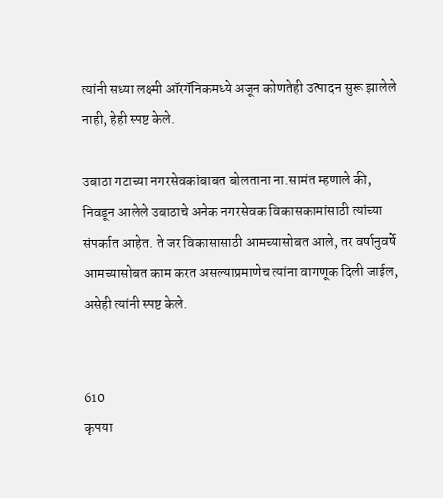त्यांनी सध्या लक्ष्मी ऑरगॅनिकमध्ये अजून कोणतेही उत्पादन सुरू झालेले नाही, हेही स्पष्ट केले.

उबाठा गटाच्या नगरसेवकांबाबत बोलताना ना.सामंत म्हणाले की, निवडून आलेले उबाठाचे अनेक नगरसेवक विकासकामांसाठी त्यांच्या संपर्कात आहेत. ते जर विकासासाठी आमच्यासोबत आले, तर वर्षानुवर्षे आमच्यासोबत काम करत असल्याप्रमाणेच त्यांना वागणूक दिली जाईल, असेही त्यांनी स्पष्ट केले.


610
कृपया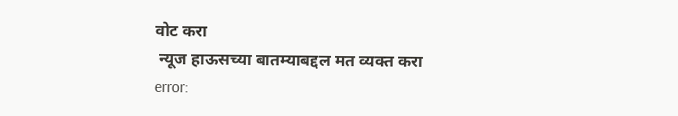वोट करा
 न्यूज हाऊसच्या बातम्याबद्दल मत व्यक्त करा
error: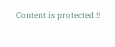Content is protected !!